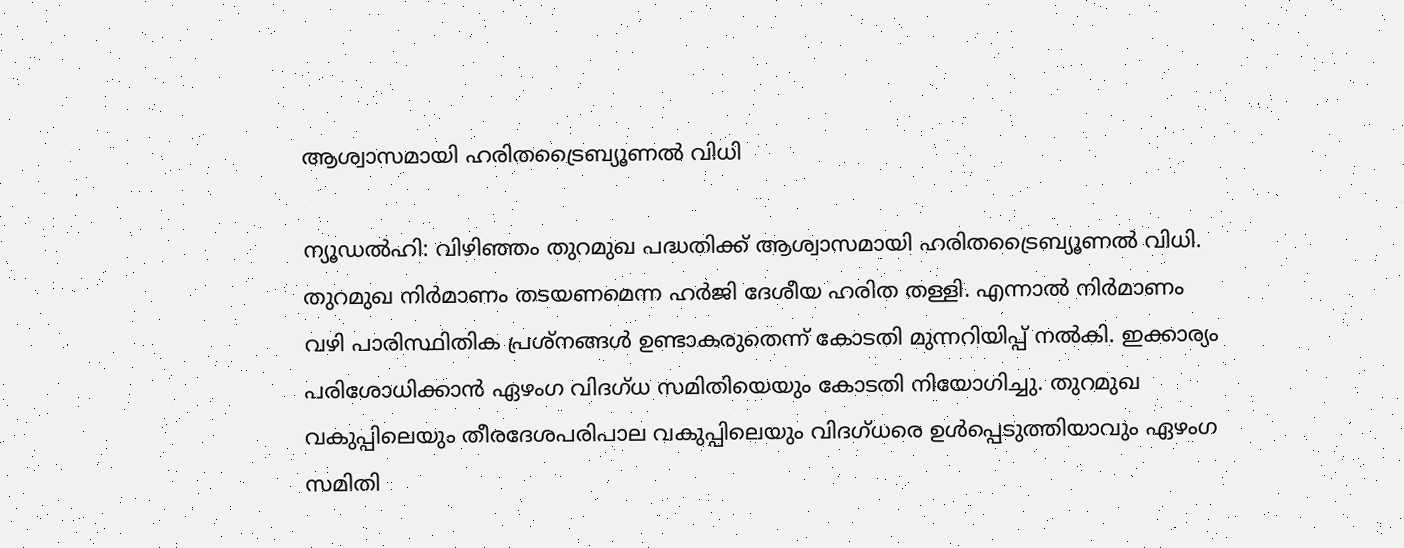ആശ്വാസമായി ഹരിതട്രൈബ്യൂണല്‍ വിധി

ന്യൂഡല്‍ഹി: വിഴിഞ്ഞം തുറമുഖ പദ്ധതിക്ക് ആശ്വാസമായി ഹരിതട്രൈബ്യൂണല്‍ വിധി. തുറമുഖ നിര്‍മാണം തടയണമെന്ന ഹര്‍ജി ദേശീയ ഹരിത തള്ളി. എന്നാല്‍ നിര്‍മാണം വഴി പാരിസ്ഥിതിക പ്രശ്‌നങ്ങള്‍ ഉണ്ടാകരുതെന്ന് കോടതി മുന്നറിയിപ്പ് നല്‍കി. ഇക്കാര്യം പരിശോധിക്കാന്‍ ഏഴംഗ വിദഗ്ധ സമിതിയെയും കോടതി നിയോഗിച്ചു. തുറമുഖ വകുപ്പിലെയും തീരദേശപരിപാല വകുപ്പിലെയും വിദഗ്ധരെ ഉള്‍പ്പെടുത്തിയാവും ഏഴംഗ സമിതി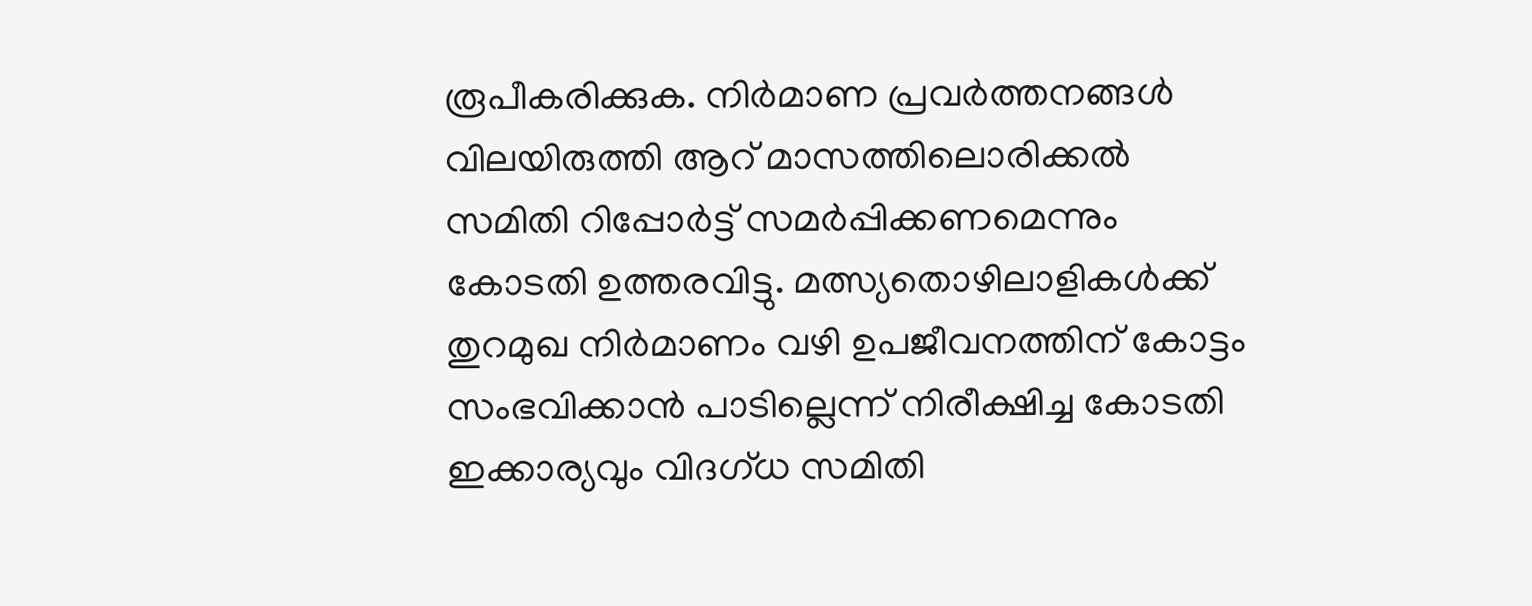രൂപീകരിക്കുക. നിര്‍മാണ പ്രവര്‍ത്തനങ്ങള്‍ വിലയിരുത്തി ആറ് മാസത്തിലൊരിക്കല്‍ സമിതി റിപ്പോര്‍ട്ട് സമര്‍പ്പിക്കണമെന്നും കോടതി ഉത്തരവിട്ടു. മത്സ്യതൊഴിലാളികള്‍ക്ക് തുറമുഖ നിര്‍മാണം വഴി ഉപജീവനത്തിന് കോട്ടം സംഭവിക്കാന്‍ പാടില്ലെന്ന് നിരീക്ഷിച്ച കോടതി ഇക്കാര്യവും വിദഗ്ധ സമിതി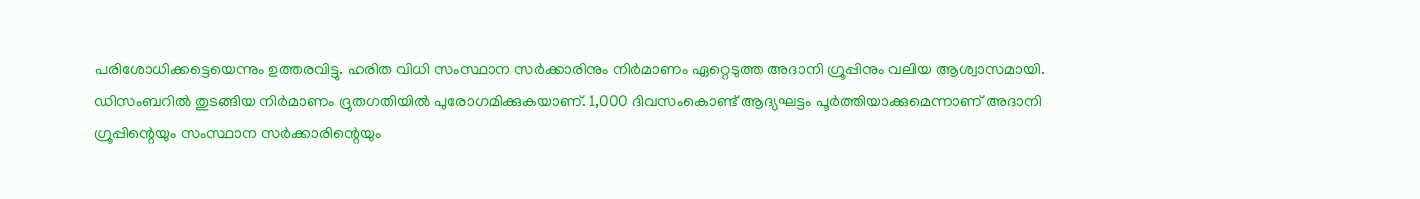പരിശോധിക്കട്ടെയെന്നും ഉത്തരവിട്ടു. ഹരിത വിധി സംസ്ഥാന സര്‍ക്കാരിനും നിര്‍മാണം ഏറ്റെടുത്ത അദാനി ഗ്രൂപ്പിനും വലിയ ആശ്വാസമായി. ഡിസംബറില്‍ തുടങ്ങിയ നിര്‍മാണം ദ്രുതഗതിയില്‍ പുരോഗമിക്കുകയാണ്. 1,000 ദിവസംകൊണ്ട് ആദ്യഘട്ടം പൂര്‍ത്തിയാക്കുമെന്നാണ് അദാനി ഗ്രൂപ്പിന്റെയും സംസ്ഥാന സര്‍ക്കാരിന്റെയും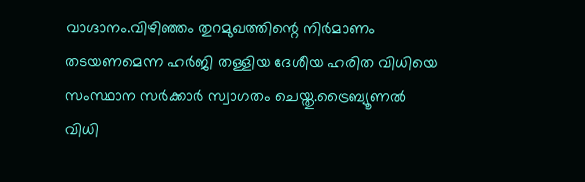വാഗ്ദാനം.വിഴിഞ്ഞം തുറമുഖത്തിന്റെ നിര്‍മാണം തടയണമെന്ന ഹര്‍ജി തള്ളിയ ദേശീയ ഹരിത വിധിയെ സംസ്ഥാന സര്‍ക്കാര്‍ സ്വാഗതം ചെയ്തു.ട്രൈബ്യൂണല്‍ വിധി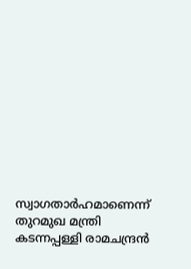സ്വാഗതാര്‍ഹമാണെന്ന് തുറമുഖ മന്ത്രി കടന്നപ്പള്ളി രാമചന്ദ്രന്‍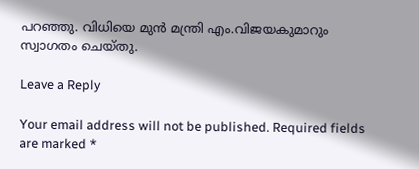പറഞ്ഞു. വിധിയെ മുന്‍ മന്ത്രി എം.വിജയകുമാറും സ്വാഗതം ചെയ്തു.

Leave a Reply

Your email address will not be published. Required fields are marked *